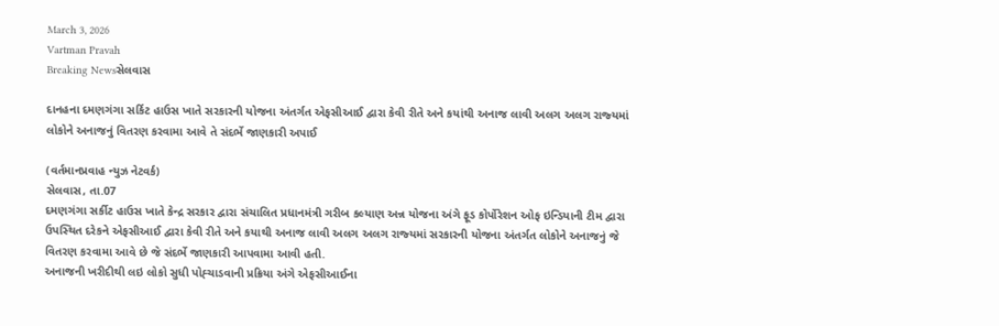March 3, 2026
Vartman Pravah
Breaking Newsસેલવાસ

દાનહના દમણગંગા સર્કિટ હાઉસ ખાતે સરકારની યોજના અંતર્ગત એફસીઆઈ દ્વારા કેવી રીતે અને કયાંથી અનાજ લાવી અલગ અલગ રાજ્‍યમાં લોકોને અનાજનું વિતરણ કરવામા આવે તે સંદર્ભે જાણકારી અપાઈ

(વર્તમાનપ્રવાહ ન્‍યુઝ નેટવર્ક)
સેલવાસ, તા.07
દમણગંગા સર્કીટ હાઉસ ખાતે કેન્‍દ્ર સરકાર દ્વારા સંચાલિત પ્રધાનમંત્રી ગરીબ કલ્‍યાણ અન્ન યોજના અંગે ફૂડ કોર્પોરેશન ઓફ ઇન્‍ડિયાની ટીમ દ્વારા ઉપસ્‍થિત દરેકને એફસીઆઈ દ્વારા કેવી રીતે અને કયાથી અનાજ લાવી અલગ અલગ રાજ્‍યમાં સરકારની યોજના અંતર્ગત લોકોને અનાજનું જે વિતરણ કરવામા આવે છે જે સંદર્ભે જાણકારી આપવામા આવી હતી.
અનાજની ખરીદીથી લઇ લોકો સુધી પોહ્‍ચાડવાની પ્રક્રિયા અંગે એફસીઆઈના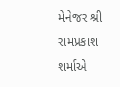મેનેજર શ્રી રામપ્રકાશ શર્માએ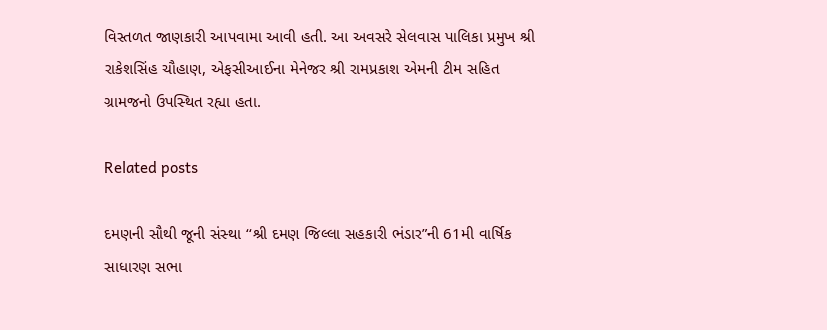વિસ્‍તળત જાણકારી આપવામા આવી હતી. આ અવસરે સેલવાસ પાલિકા પ્રમુખ શ્રી રાકેશસિંહ ચૌહાણ, એફસીઆઈના મેનેજર શ્રી રામપ્રકાશ એમની ટીમ સહિત ગ્રામજનો ઉપસ્‍થિત રહ્યા હતા.

Related posts

દમણની સૌથી જૂની સંસ્‍થા ‘‘શ્રી દમણ જિલ્લા સહકારી ભંડાર”ની 61મી વાર્ષિક સાધારણ સભા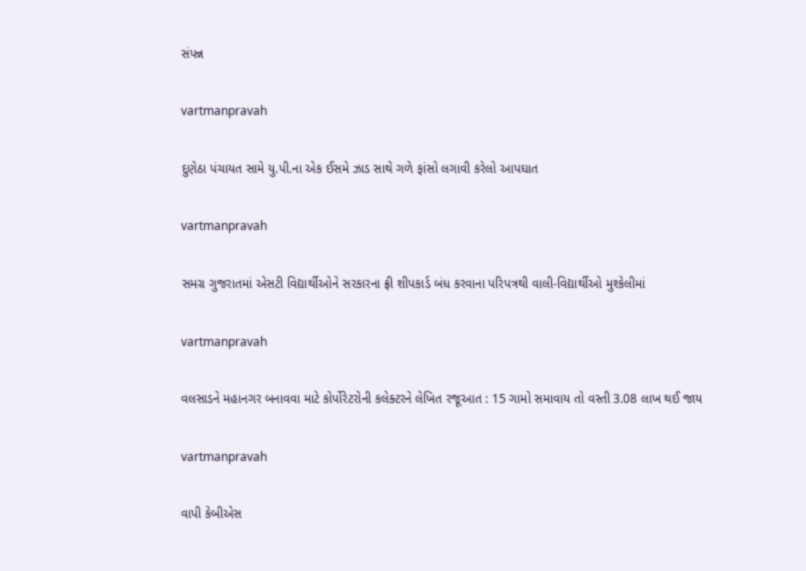સંપન્ન

vartmanpravah

દુણેઠા પંચાયત સામે યુ.પી.ના એક ઈસમે ઝાડ સાથે ગળે ફાંસો લગાવી કરેલો આપઘાત

vartmanpravah

સમગ્ર ગુજરાતમાં એસટી વિદ્યાર્થીઓને સરકારના ફ્રી શીપકાર્ડ બંધ કરવાના પરિપત્રથી વાલી-વિદ્યાર્થીઓ મુશ્‍કેલીમાં

vartmanpravah

વલસાડને મહાનગર બનાવવા માટે કોર્પોરેટરોની કલેક્‍ટરને લેખિત રજૂઆત : 15 ગામો સમાવાય તો વસ્‍તી 3.08 લાખ થઈ જાય

vartmanpravah

વાપી કેબીએસ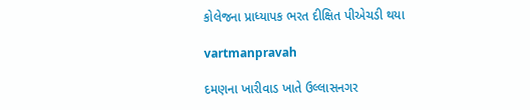કોલેજના પ્રાધ્‍યાપક ભરત દીક્ષિત પીએચડી થયા

vartmanpravah

દમણના ખારીવાડ ખાતે ઉલ્લાસનગર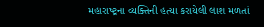મહારાષ્‍ટ્રના વ્‍યક્‍તિની હત્‍યા કરાયેલી લાશ મળતાં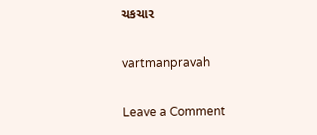ચકચાર

vartmanpravah

Leave a Comment